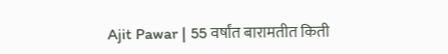Ajit Pawar | 55 वर्षांत बारामतीत किती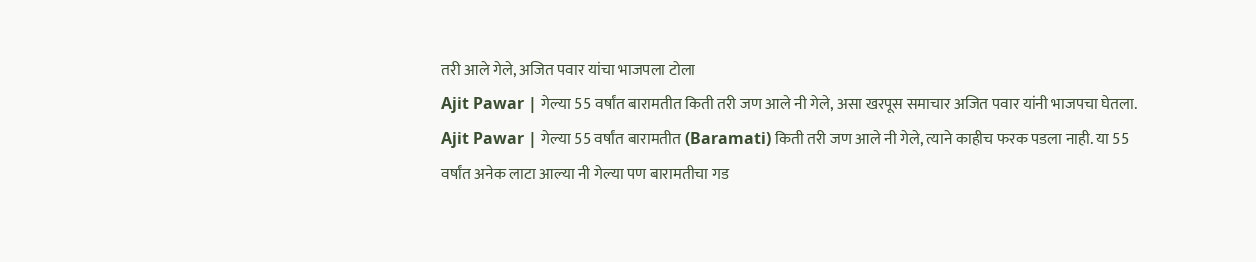तरी आले गेले, अजित पवार यांचा भाजपला टोला
Ajit Pawar | गेल्या 55 वर्षांत बारामतीत किती तरी जण आले नी गेले, असा खरपूस समाचार अजित पवार यांनी भाजपचा घेतला.
Ajit Pawar | गेल्या 55 वर्षांत बारामतीत (Baramati) किती तरी जण आले नी गेले, त्याने काहीच फरक पडला नाही. या 55 वर्षांत अनेक लाटा आल्या नी गेल्या पण बारामतीचा गड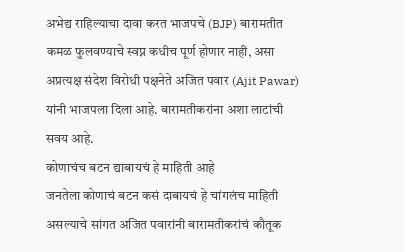अभेद्य राहिल्याचा दावा करत भाजपचे (BJP) बारामतीत कमळ फुलवण्याचे स्वप्न कधीच पूर्ण होणार नाही, असा अप्रत्यक्ष संदेश विरोधी पक्षनेते अजित पवार (Ajit Pawar) यांनी भाजपला दिला आहे. बारामतीकरांना अशा लाटांची सवय आहे.
कोणाचंच बटन द्याबायचं हे माहिती आहे
जनतेला कोणाचं बटन कसं दाबायचं हे चांगलंच माहिती असल्याचे सांगत अजित पवारांनी बारामतीकरांचं कौतूक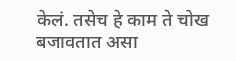केलं. तसेच हे काम ते चोख बजावतात असा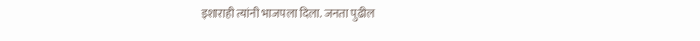इशाराही त्यांनी भाजपला दिला. जनता पुढील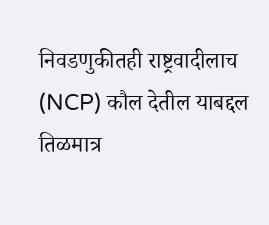निवडणुकीतही राष्ट्रवादीलाच (NCP) कौल देतील याबद्दल तिळमात्र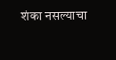शंका नसल्याचा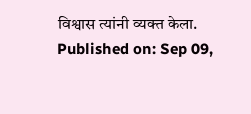विश्वास त्यांनी व्यक्त केला.
Published on: Sep 09,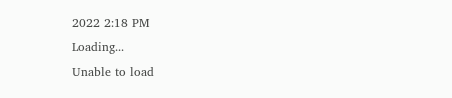2022 2:18 PM
Loading...
Unable to load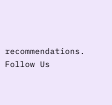recommendations.
Follow Us